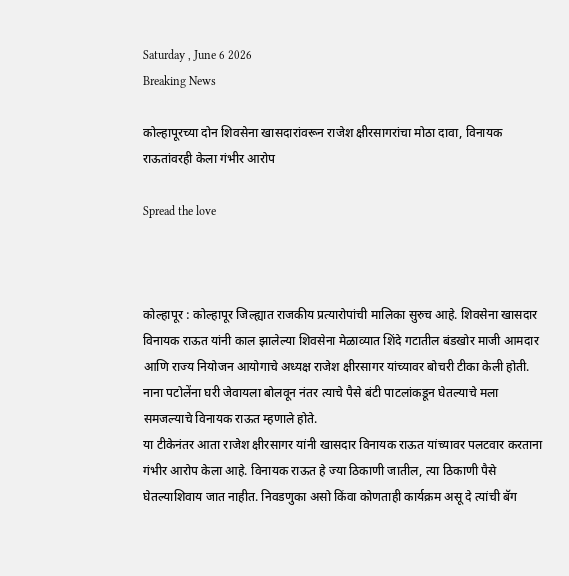Saturday , June 6 2026
Breaking News

कोल्हापूरच्या दोन शिवसेना खासदारांवरून राजेश क्षीरसागरांचा मोठा दावा, विनायक राऊतांवरही केला गंभीर आरोप

Spread the love



कोल्हापूर : कोल्हापूर जिल्ह्यात राजकीय प्रत्यारोपांची मालिका सुरुच आहे. शिवसेना खासदार विनायक राऊत यांनी काल झालेल्या शिवसेना मेळाव्यात शिंदे गटातील बंडखोर माजी आमदार आणि राज्य नियोजन आयोगाचे अध्यक्ष राजेश क्षीरसागर यांच्यावर बोचरी टीका केली होती. नाना पटोलेंना घरी जेवायला बोलवून नंतर त्याचे पैसे बंटी पाटलांकडून घेतल्याचे मला समजल्याचे विनायक राऊत म्हणाले होते.
या टीकेनंतर आता राजेश क्षीरसागर यांनी खासदार विनायक राऊत यांच्यावर पलटवार करताना गंभीर आरोप केला आहे. विनायक राऊत हे ज्या ठिकाणी जातील, त्या ठिकाणी पैसे घेतल्याशिवाय जात नाहीत. निवडणुका असो किंवा कोणताही कार्यक्रम असू दे त्यांची बॅग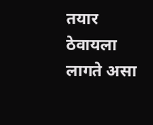तयार ठेवायला लागते असा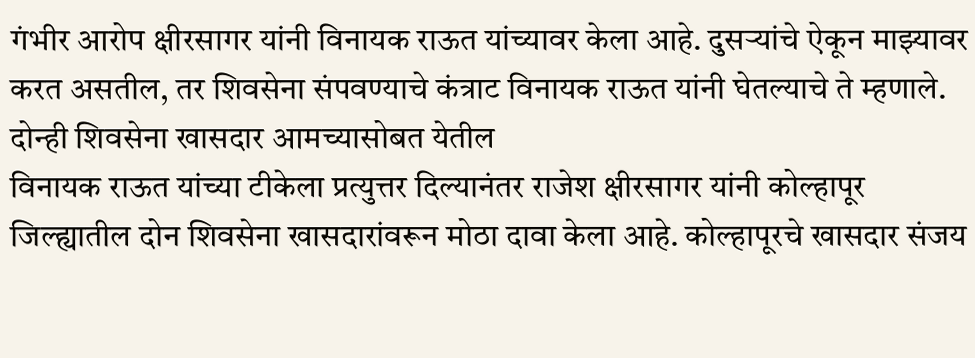गंभीर आरोप क्षीरसागर यांनी विनायक राऊत यांच्यावर केला आहे. दुसर्‍यांचे ऐकून माझ्यावर करत असतील, तर शिवसेना संपवण्याचे कंत्राट विनायक राऊत यांनी घेतल्याचे ते म्हणाले.
दोन्ही शिवसेना खासदार आमच्यासोबत येतील
विनायक राऊत यांच्या टीकेला प्रत्युत्तर दिल्यानंतर राजेश क्षीरसागर यांनी कोल्हापूर जिल्ह्यातील दोन शिवसेना खासदारांवरून मोठा दावा केला आहे. कोल्हापूरचे खासदार संजय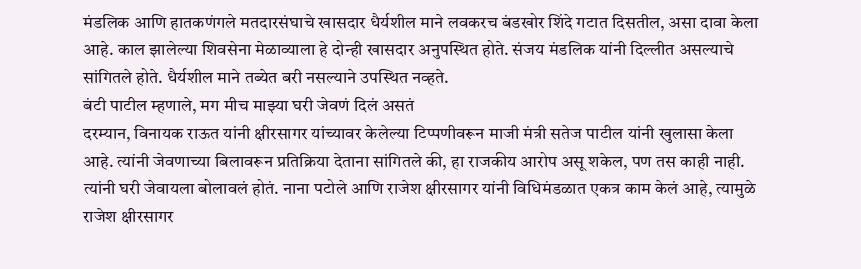मंडलिक आणि हातकणंगले मतदारसंघाचे खासदार धैर्यशील माने लवकरच बंडखोर शिंदे गटात दिसतील, असा दावा केला आहे. काल झालेल्या शिवसेना मेळाव्याला हे दोन्ही खासदार अनुपस्थित होते. संजय मंडलिक यांनी दिल्लीत असल्याचे सांगितले होते. धैर्यशील माने तब्येत बरी नसल्याने उपस्थित नव्हते.
बंटी पाटील म्हणाले, मग मीच माझ्या घरी जेवणं दिलं असतं
दरम्यान, विनायक राऊत यांनी क्षीरसागर यांच्यावर केलेल्या टिप्पणीवरून माजी मंत्री सतेज पाटील यांनी खुलासा केला आहे. त्यांनी जेवणाच्या बिलावरून प्रतिक्रिया देताना सांगितले की, हा राजकीय आरोप असू शकेल, पण तस काही नाही. त्यांनी घरी जेवायला बोलावलं होतं. नाना पटोले आणि राजेश क्षीरसागर यांनी विधिमंडळात एकत्र काम केलं आहे, त्यामुळे राजेश क्षीरसागर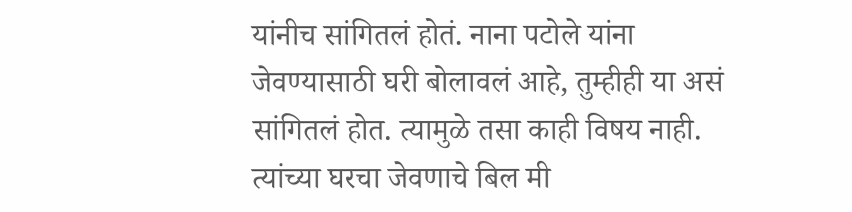यांनीच सांगितलं होतं. नाना पटोले यांना जेवण्यासाठी घरी बोलावलं आहे, तुम्हीही या असं सांगितलं होत. त्यामुळे तसा काही विषय नाही. त्यांच्या घरचा जेवणाचे बिल मी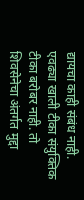द्यायचा काही संबंध नाही. एवढ्या खाली टीका संयुक्तिक टीका बरोबर नाही. तो शिवसेनेचा अंतर्गत मुद्दा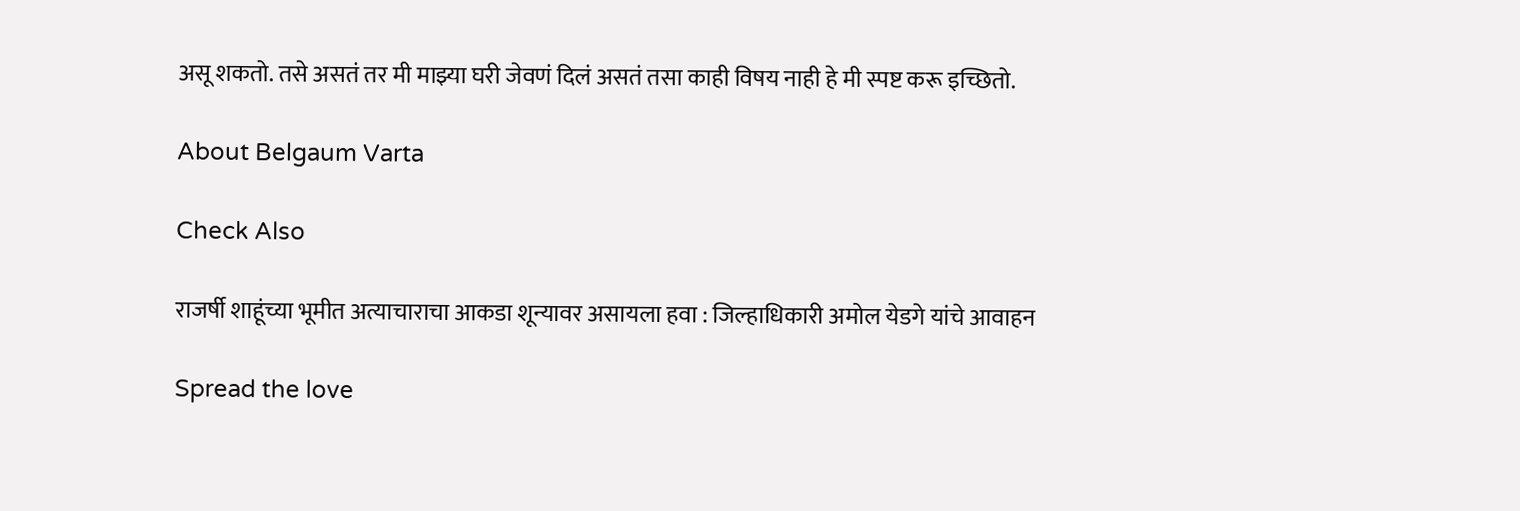असू शकतो. तसे असतं तर मी माझ्या घरी जेवणं दिलं असतं तसा काही विषय नाही हे मी स्पष्ट करू इच्छितो.

About Belgaum Varta

Check Also

राजर्षी शाहूंच्या भूमीत अत्याचाराचा आकडा शून्यावर असायला हवा : जिल्हाधिकारी अमोल येडगे यांचे आवाहन

Spread the love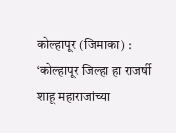कोल्हापूर (जिमाका) : ‘कोल्हापूर जिल्हा हा राजर्षी शाहू महाराजांच्या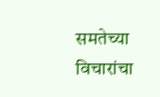समतेच्या विचारांचा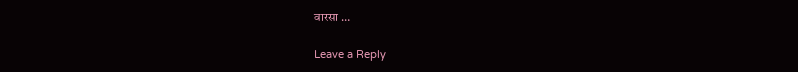वारसा …

Leave a Reply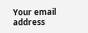Your email address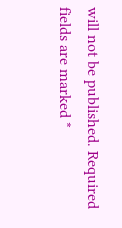will not be published. Required fields are marked *